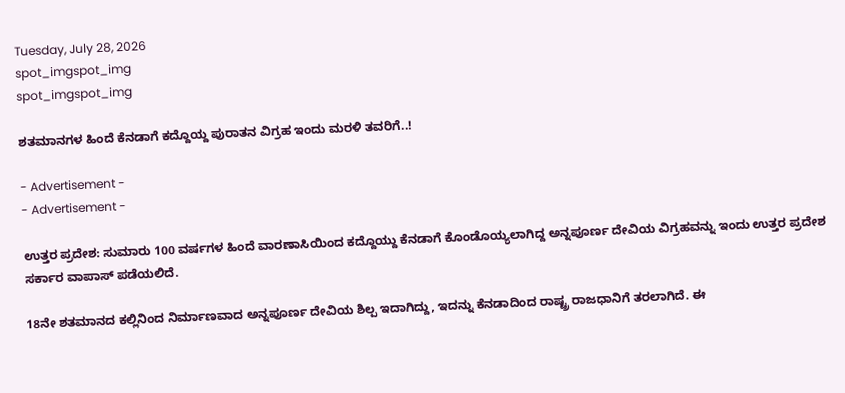Tuesday, July 28, 2026
spot_imgspot_img
spot_imgspot_img

ಶತಮಾನಗಳ ಹಿಂದೆ ಕೆನಡಾಗೆ ಕದ್ದೊಯ್ದ ಪುರಾತನ ವಿಗ್ರಹ ಇಂದು ಮರಳಿ ತವರಿಗೆ..!

- Advertisement -
- Advertisement -

ಉತ್ತರ ಪ್ರದೇಶ: ಸುಮಾರು 100 ವರ್ಷಗಳ ಹಿಂದೆ ವಾರಣಾಸಿಯಿಂದ ಕದ್ದೊಯ್ದು ಕೆನಡಾಗೆ ಕೊಂಡೊಯ್ಯಲಾಗಿದ್ದ ಅನ್ನಪೂರ್ಣ ದೇವಿಯ ವಿಗ್ರಹವನ್ನು ಇಂದು ಉತ್ತರ ಪ್ರದೇಶ ಸರ್ಕಾರ ವಾಪಾಸ್ ಪಡೆಯಲಿದೆ.

18ನೇ ಶತಮಾನದ ಕಲ್ಲಿನಿಂದ ನಿರ್ಮಾಣವಾದ ಅನ್ನಪೂರ್ಣ ದೇವಿಯ ಶಿಲ್ಪ ಇದಾಗಿದ್ದು, ಇದನ್ನು ಕೆನಡಾದಿಂದ ರಾಷ್ಟ್ರ ರಾಜಧಾನಿಗೆ ತರಲಾಗಿದೆ. ಈ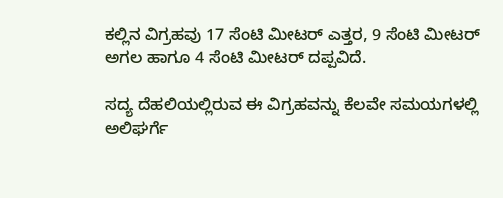ಕಲ್ಲಿನ ವಿಗ್ರಹವು 17 ಸೆಂಟಿ ಮೀಟರ್ ಎತ್ತರ, 9 ಸೆಂಟಿ ಮೀಟರ್ ಅಗಲ ಹಾಗೂ 4 ಸೆಂಟಿ ಮೀಟರ್ ದಪ್ಪವಿದೆ.

ಸದ್ಯ ದೆಹಲಿಯಲ್ಲಿರುವ ಈ ವಿಗ್ರಹವನ್ನು ಕೆಲವೇ ಸಮಯಗಳಲ್ಲಿ ಅಲಿಘರ್ಗೆ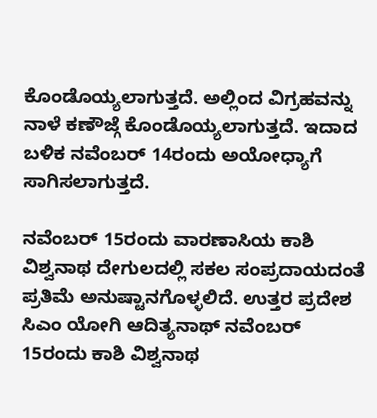ಕೊಂಡೊಯ್ಯಲಾಗುತ್ತದೆ. ಅಲ್ಲಿಂದ ವಿಗ್ರಹವನ್ನು ನಾಳೆ ಕಣೌಜ್ಗೆ ಕೊಂಡೊಯ್ಯಲಾಗುತ್ತದೆ. ಇದಾದ ಬಳಿಕ ನವೆಂಬರ್ 14ರಂದು ಅಯೋಧ್ಯಾಗೆ ಸಾಗಿಸಲಾಗುತ್ತದೆ.

ನವೆಂಬರ್ 15ರಂದು ವಾರಣಾಸಿಯ ಕಾಶಿ ವಿಶ್ವನಾಥ ದೇಗುಲದಲ್ಲಿ ಸಕಲ ಸಂಪ್ರದಾಯದಂತೆ ಪ್ರತಿಮೆ ಅನುಷ್ಟಾನಗೊಳ್ಳಲಿದೆ. ಉತ್ತರ ಪ್ರದೇಶ ಸಿಎಂ ಯೋಗಿ ಆದಿತ್ಯನಾಥ್ ನವೆಂಬರ್ 15ರಂದು ಕಾಶಿ ವಿಶ್ವನಾಥ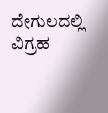ದೇಗುಲದಲ್ಲಿ ವಿಗ್ರಹ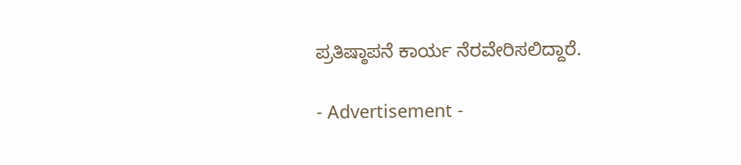ಪ್ರತಿಷ್ಠಾಪನೆ ಕಾರ್ಯ ನೆರವೇರಿಸಲಿದ್ದಾರೆ.

- Advertisement -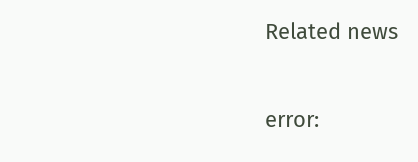Related news

error: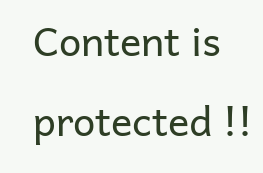Content is protected !!